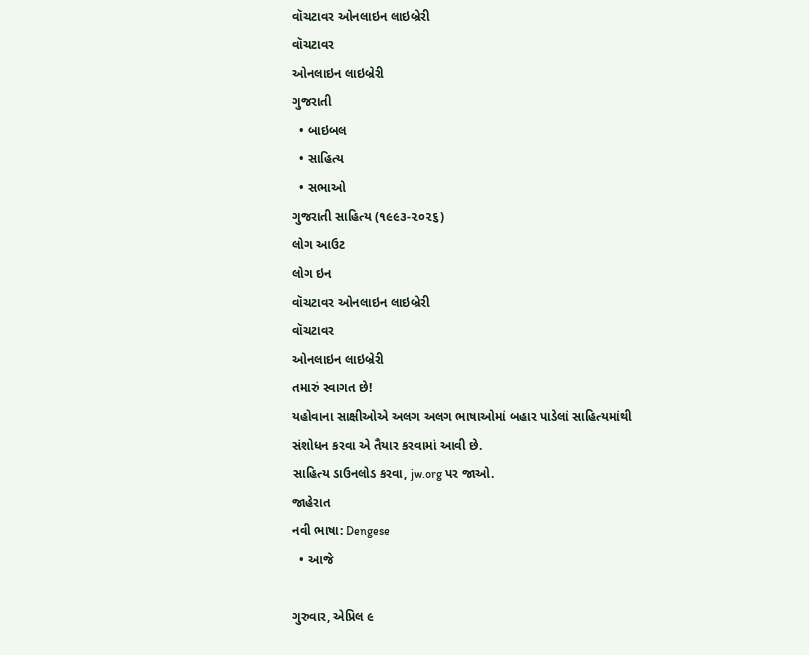વૉચટાવર ઓનલાઇન લાઇબ્રેરી
વૉચટાવર
ઓનલાઇન લાઇબ્રેરી
ગુજરાતી
  • બાઇબલ
  • સાહિત્ય
  • સભાઓ
ગુજરાતી સાહિત્ય (૧૯૯૩-૨૦૨૬)
લોગ આઉટ
લોગ ઇન
વૉચટાવર ઓનલાઇન લાઇબ્રેરી
વૉચટાવર
ઓનલાઇન લાઇબ્રેરી
તમારું સ્વાગત છે!
યહોવાના સાક્ષીઓએ અલગ અલગ ભાષાઓમાં બહાર પાડેલાં સાહિત્યમાંથી સંશોધન કરવા એ તૈયાર કરવામાં આવી છે.
સાહિત્ય ડાઉનલોડ કરવા, jw.org પર જાઓ.
જાહેરાત
નવી ભાષા: Dengese
  • આજે

ગુરુવાર, એપ્રિલ ૯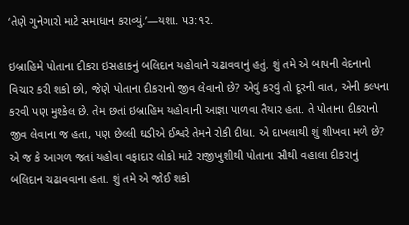‘તેણે ગુનેગારો માટે સમાધાન કરાવ્યું.’—યશા. ૫૩:૧૨.

ઇબ્રાહિમે પોતાના દીકરા ઇસહાકનું બલિદાન યહોવાને ચઢાવવાનું હતું. શું તમે એ બાપની વેદનાનો વિચાર કરી શકો છો, જેણે પોતાના દીકરાનો જીવ લેવાનો છે? એવું કરવું તો દૂરની વાત, એની કલ્પના કરવી પણ મુશ્કેલ છે. તેમ છતાં ઇબ્રાહિમ યહોવાની આજ્ઞા પાળવા તૈયાર હતા. તે પોતાના દીકરાનો જીવ લેવાના જ હતા, પણ છેલ્લી ઘડીએ ઈશ્વરે તેમને રોકી દીધા. એ દાખલાથી શું શીખવા મળે છે? એ જ કે આગળ જતાં યહોવા વફાદાર લોકો માટે રાજીખુશીથી પોતાના સૌથી વહાલા દીકરાનું બલિદાન ચઢાવવાના હતા. શું તમે એ જોઈ શકો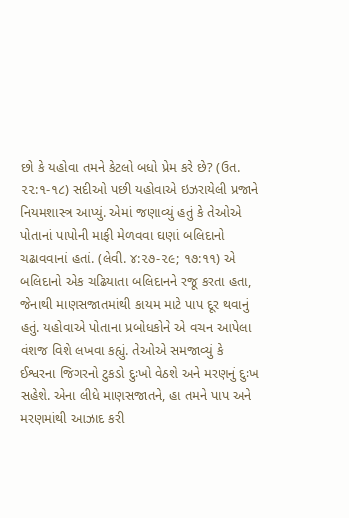છો કે યહોવા તમને કેટલો બધો પ્રેમ કરે છે? (ઉત. ૨૨:૧-૧૮) સદીઓ પછી યહોવાએ ઇઝરાયેલી પ્રજાને નિયમશાસ્ત્ર આપ્યું. એમાં જણાવ્યું હતું કે તેઓએ પોતાનાં પાપોની માફી મેળવવા ઘણાં બલિદાનો ચઢાવવાનાં હતાં. (લેવી. ૪:૨૭-૨૯; ૧૭:૧૧) એ બલિદાનો એક ચઢિયાતા બલિદાનને રજૂ કરતા હતા, જેનાથી માણસજાતમાંથી કાયમ માટે પાપ દૂર થવાનું હતું. યહોવાએ પોતાના પ્રબોધકોને એ વચન આપેલા વંશજ વિશે લખવા કહ્યું. તેઓએ સમજાવ્યું કે ઈશ્વરના જિગરનો ટુકડો દુઃખો વેઠશે અને મરણનું દુઃખ સહેશે. એના લીધે માણસજાતને, હા તમને પાપ અને મરણમાંથી આઝાદ કરી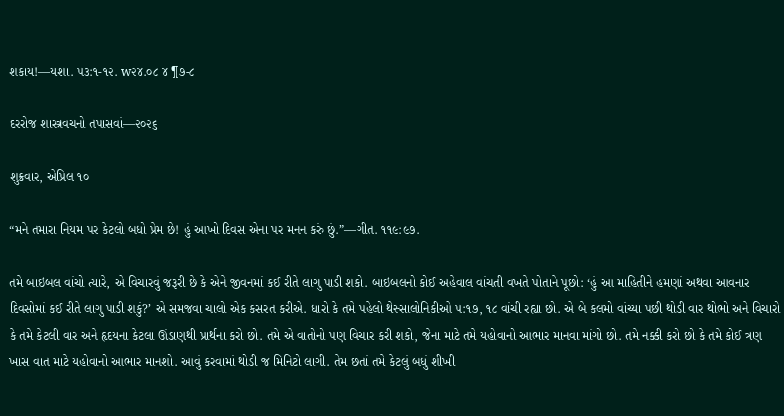શકાય!—યશા. ૫૩:૧-૧૨. w૨૪.૦૮ ૪ ¶૭-૮

દરરોજ શાસ્ત્રવચનો તપાસવાં—૨૦૨૬

શુક્રવાર, એપ્રિલ ૧૦

“મને તમારા નિયમ પર કેટલો બધો પ્રેમ છે! હું આખો દિવસ એના પર મનન કરું છું.”—ગીત. ૧૧૯:૯૭.

તમે બાઇબલ વાંચો ત્યારે, એ વિચારવું જરૂરી છે કે એને જીવનમાં કઈ રીતે લાગુ પાડી શકો. બાઇબલનો કોઈ અહેવાલ વાંચતી વખતે પોતાને પૂછો: ‘હું આ માહિતીને હમણાં અથવા આવનાર દિવસોમાં કઈ રીતે લાગુ પાડી શકું?’ એ સમજવા ચાલો એક કસરત કરીએ. ધારો કે તમે પહેલો થેસ્સાલોનિકીઓ ૫:૧૭, ૧૮ વાંચી રહ્યા છો. એ બે કલમો વાંચ્યા પછી થોડી વાર થોભો અને વિચારો કે તમે કેટલી વાર અને હૃદયના કેટલા ઊંડાણથી પ્રાર્થના કરો છો. તમે એ વાતોનો પણ વિચાર કરી શકો, જેના માટે તમે યહોવાનો આભાર માનવા માંગો છો. તમે નક્કી કરો છો કે તમે કોઈ ત્રણ ખાસ વાત માટે યહોવાનો આભાર માનશો. આવું કરવામાં થોડી જ મિનિટો લાગી. તેમ છતાં તમે કેટલું બધું શીખી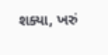શક્યા, ખરું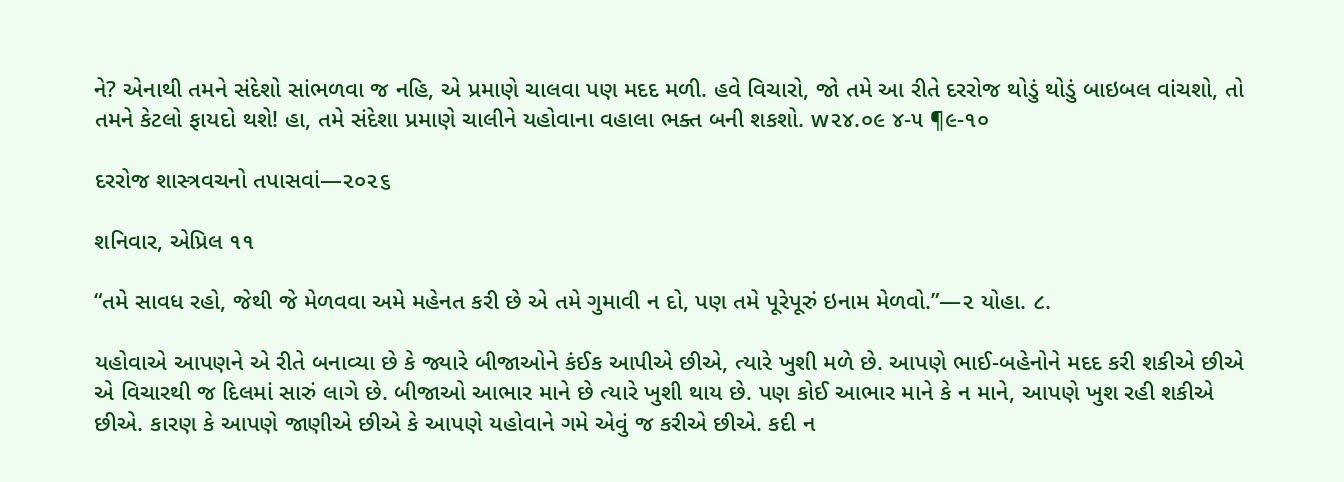ને? એનાથી તમને સંદેશો સાંભળવા જ નહિ, એ પ્રમાણે ચાલવા પણ મદદ મળી. હવે વિચારો, જો તમે આ રીતે દરરોજ થોડું થોડું બાઇબલ વાંચશો, તો તમને કેટલો ફાયદો થશે! હા, તમે સંદેશા પ્રમાણે ચાલીને યહોવાના વહાલા ભક્ત બની શકશો. w૨૪.૦૯ ૪-૫ ¶૯-૧૦

દરરોજ શાસ્ત્રવચનો તપાસવાં—૨૦૨૬

શનિવાર, એપ્રિલ ૧૧

“તમે સાવધ રહો, જેથી જે મેળવવા અમે મહેનત કરી છે એ તમે ગુમાવી ન દો, પણ તમે પૂરેપૂરું ઇનામ મેળવો.”—૨ યોહા. ૮.

યહોવાએ આપણને એ રીતે બનાવ્યા છે કે જ્યારે બીજાઓને કંઈક આપીએ છીએ, ત્યારે ખુશી મળે છે. આપણે ભાઈ-બહેનોને મદદ કરી શકીએ છીએ એ વિચારથી જ દિલમાં સારું લાગે છે. બીજાઓ આભાર માને છે ત્યારે ખુશી થાય છે. પણ કોઈ આભાર માને કે ન માને, આપણે ખુશ રહી શકીએ છીએ. કારણ કે આપણે જાણીએ છીએ કે આપણે યહોવાને ગમે એવું જ કરીએ છીએ. કદી ન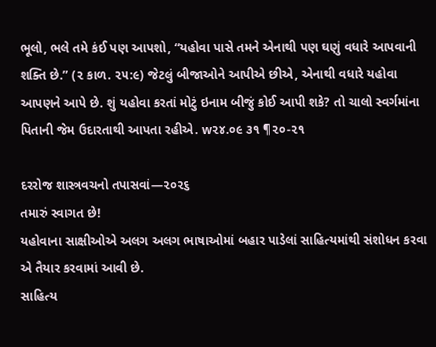ભૂલો, ભલે તમે કંઈ પણ આપશો, “યહોવા પાસે તમને એનાથી પણ ઘણું વધારે આપવાની શક્તિ છે.” (૨ કાળ. ૨૫:૯) જેટલું બીજાઓને આપીએ છીએ, એનાથી વધારે યહોવા આપણને આપે છે. શું યહોવા કરતાં મોટું ઇનામ બીજું કોઈ આપી શકે? તો ચાલો સ્વર્ગમાંના પિતાની જેમ ઉદારતાથી આપતા રહીએ. w૨૪.૦૯ ૩૧ ¶૨૦-૨૧

દરરોજ શાસ્ત્રવચનો તપાસવાં—૨૦૨૬
તમારું સ્વાગત છે!
યહોવાના સાક્ષીઓએ અલગ અલગ ભાષાઓમાં બહાર પાડેલાં સાહિત્યમાંથી સંશોધન કરવા એ તૈયાર કરવામાં આવી છે.
સાહિત્ય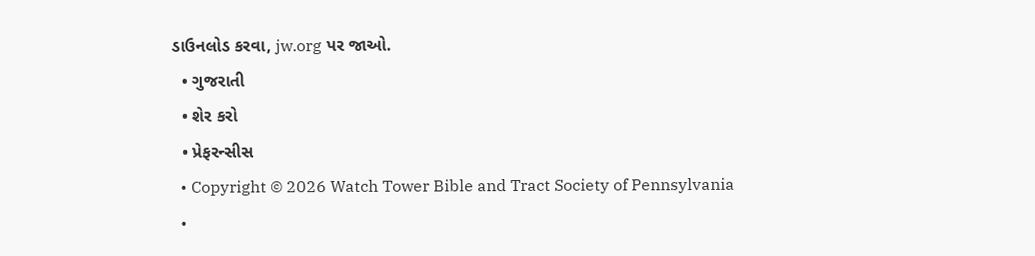ડાઉનલોડ કરવા, jw.org પર જાઓ.
  • ગુજરાતી
  • શેર કરો
  • પ્રેફરન્સીસ
  • Copyright © 2026 Watch Tower Bible and Tract Society of Pennsylvania
  •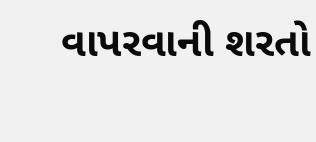વાપરવાની શરતો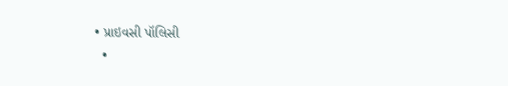• પ્રાઇવસી પૉલિસી
  •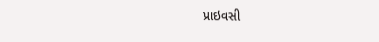પ્રાઇવસી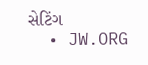સેટિંગ
  • JW.ORG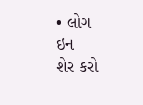• લોગ ઇન
શેર કરો